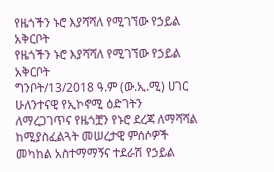የዜጎችን ኑሮ እያሻሻለ የሚገኘው የኃይል አቅርቦት
የዜጎችን ኑሮ እያሻሻለ የሚገኘው የኃይል አቅርቦት
ግንቦት/13/2018 ዓ.ም (ው.ኢ.ሚ) ሀገር ሁለንተናዊ የኢኮኖሚ ዕድገትን ለማረጋገጥና የዜጎቿን የኑሮ ደረጃ ለማሻሻል ከሚያስፈልጓት መሠረታዊ ምሰሶዎች መካከል አስተማማኝና ተደራሽ የኃይል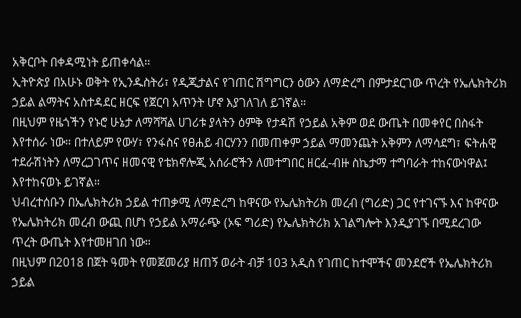አቅርቦት በቀዳሚነት ይጠቀሳል።
ኢትዮጵያ በአሁኑ ወቅት የኢንዱስትሪ፣ የዲጂታልና የገጠር ሽግግርን ዕውን ለማድረግ በምታደርገው ጥረት የኤሌክትሪክ ኃይል ልማትና አስተዳደር ዘርፍ የጀርባ አጥንት ሆኖ እያገለገለ ይገኛል።
በዚህም የዜጎችን የኑሮ ሁኔታ ለማሻሻል ሀገሪቱ ያላትን ዕምቅ የታዳሽ የኃይል አቅም ወደ ውጤት በመቀየር በስፋት እየተሰራ ነው። በተለይም የውሃ፣ የንፋስና የፀሐይ ብርሃንን በመጠቀም ኃይል ማመንጨት አቅምን ለማሳደግ፣ ፍትሐዊ ተደራሽነትን ለማረጋገጥና ዘመናዊ የቴክኖሎጂ አሰራሮችን ለመተግበር ዘርፈ-ብዙ ስኬታማ ተግባራት ተከናውነዋል፤ እየተከናወኑ ይገኛል።
ህብረተሰቡን በኤሌክትሪክ ኃይል ተጠቃሚ ለማድረግ ከዋናው የኤሌክትሪክ መረብ (ግሪድ) ጋር የተገናኙ እና ከዋናው የኤሌክትሪክ መረብ ውጪ በሆነ የኃይል አማራጭ (ኦፍ ግሪድ) የኤሌክትሪክ አገልግሎት እንዲያገኙ በሚደረገው ጥረት ውጤት እየተመዘገበ ነው።
በዚህም በ2018 በጀት ዓመት የመጀመሪያ ዘጠኝ ወራት ብቻ 103 አዲስ የገጠር ከተሞችና መንደሮች የኤሌክትሪክ ኃይል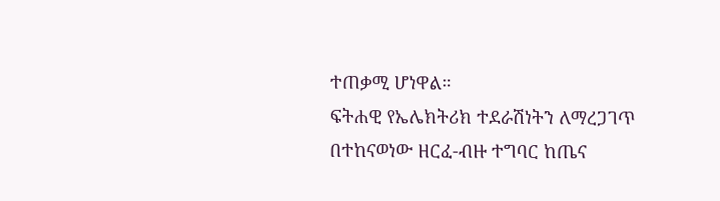ተጠቃሚ ሆነዋል።
ፍትሐዊ የኤሌክትሪክ ተደራሽነትን ለማረጋገጥ በተከናወነው ዘርፈ-ብዙ ተግባር ከጤና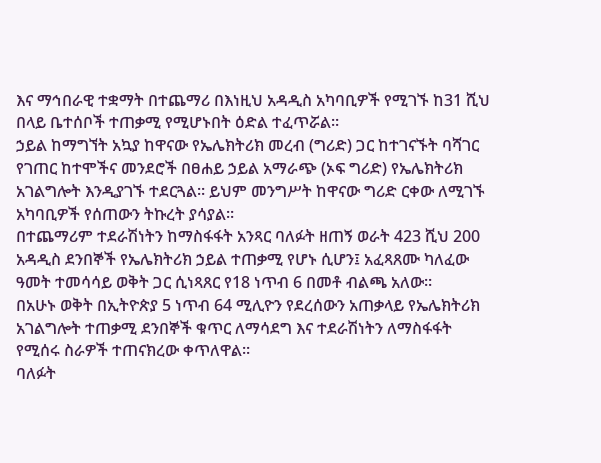እና ማኅበራዊ ተቋማት በተጨማሪ በእነዚህ አዳዲስ አካባቢዎች የሚገኙ ከ31 ሺህ በላይ ቤተሰቦች ተጠቃሚ የሚሆኑበት ዕድል ተፈጥሯል።
ኃይል ከማግኘት አኳያ ከዋናው የኤሌክትሪክ መረብ (ግሪድ) ጋር ከተገናኙት ባሻገር የገጠር ከተሞችና መንደሮች በፀሐይ ኃይል አማራጭ (ኦፍ ግሪድ) የኤሌክትሪክ አገልግሎት እንዲያገኙ ተደርጓል። ይህም መንግሥት ከዋናው ግሪድ ርቀው ለሚገኙ አካባቢዎች የሰጠውን ትኩረት ያሳያል።
በተጨማሪም ተደራሽነትን ከማስፋፋት አንጻር ባለፉት ዘጠኝ ወራት 423 ሺህ 200 አዳዲስ ደንበኞች የኤሌክትሪክ ኃይል ተጠቃሚ የሆኑ ሲሆን፤ አፈጻጸሙ ካለፈው ዓመት ተመሳሳይ ወቅት ጋር ሲነጻጸር የ18 ነጥብ 6 በመቶ ብልጫ አለው።
በአሁኑ ወቅት በኢትዮጵያ 5 ነጥብ 64 ሚሊዮን የደረሰውን አጠቃላይ የኤሌክትሪክ አገልግሎት ተጠቃሚ ደንበኞች ቁጥር ለማሳደግ እና ተደራሽነትን ለማስፋፋት የሚሰሩ ስራዎች ተጠናክረው ቀጥለዋል።
ባለፉት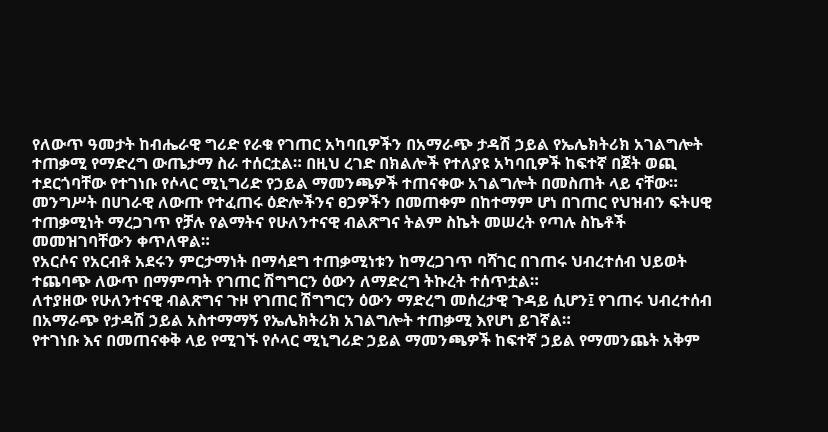የለውጥ ዓመታት ከብሔራዊ ግሪድ የራቁ የገጠር አካባቢዎችን በአማራጭ ታዳሽ ኃይል የኤሌክትሪክ አገልግሎት ተጠቃሚ የማድረግ ውጤታማ ስራ ተሰርቷል። በዚህ ረገድ በክልሎች የተለያዩ አካባቢዎች ከፍተኛ በጀት ወጪ ተደርጎባቸው የተገነቡ የሶላር ሚኒግሪድ የኃይል ማመንጫዎች ተጠናቀው አገልግሎት በመስጠት ላይ ናቸው።
መንግሥት በሀገራዊ ለውጡ የተፈጠሩ ዕድሎችንና ፀጋዎችን በመጠቀም በከተማም ሆነ በገጠር የህዝብን ፍትሀዊ ተጠቃሚነት ማረጋገጥ የቻሉ የልማትና የሁለንተናዊ ብልጽግና ትልም ስኬት መሠረት የጣሉ ስኬቶች መመዝገባቸውን ቀጥለዋል።
የአርሶና የአርብቶ አደሩን ምርታማነት በማሳደግ ተጠቃሚነቱን ከማረጋገጥ ባሻገር በገጠሩ ህብረተሰብ ህይወት ተጨባጭ ለውጥ በማምጣት የገጠር ሽግግርን ዕውን ለማድረግ ትኩረት ተሰጥቷል።
ለተያዘው የሁለንተናዊ ብልጽግና ጉዞ የገጠር ሽግግርን ዕውን ማድረግ መሰረታዊ ጉዳይ ሲሆን፤ የገጠሩ ህብረተሰብ በአማራጭ የታዳሽ ኃይል አስተማማኝ የኤሌክትሪክ አገልግሎት ተጠቃሚ እየሆነ ይገኛል።
የተገነቡ እና በመጠናቀቅ ላይ የሚገኙ የሶላር ሚኒግሪድ ኃይል ማመንጫዎች ከፍተኛ ኃይል የማመንጨት አቅም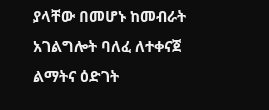ያላቸው በመሆኑ ከመብራት አገልግሎት ባለፈ ለተቀናጀ ልማትና ዕድገት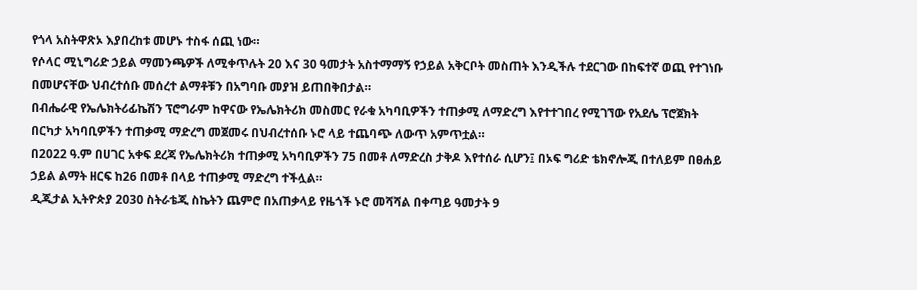የጎላ አስትዋጽኦ እያበረከቱ መሆኑ ተስፋ ሰጪ ነው።
የሶላር ሚኒግሪድ ኃይል ማመንጫዎች ለሚቀጥሉት 20 እና 30 ዓመታት አስተማማኝ የኃይል አቅርቦት መስጠት እንዲችሉ ተደርገው በከፍተኛ ወጪ የተገነቡ በመሆናቸው ህብረተሰቡ መሰረተ ልማቶቹን በአግባቡ መያዝ ይጠበቅበታል።
በብሔራዊ የኤሌክትሪፊኬሽን ፕሮግራም ከዋናው የኤሌክትሪክ መስመር የራቁ አካባቢዎችን ተጠቃሚ ለማድረግ እየተተገበረ የሚገኘው የአደሌ ፕሮጀክት በርካታ አካባቢዎችን ተጠቃሚ ማድረግ መጀመሩ በህብረተሰቡ ኑሮ ላይ ተጨባጭ ለውጥ አምጥቷል።
በ2022 ዓ.ም በሀገር አቀፍ ደረጃ የኤሌክትሪክ ተጠቃሚ አካባቢዎችን 75 በመቶ ለማድረስ ታቅዶ እየተሰራ ሲሆን፤ በኦፍ ግሪድ ቴክኖሎጂ በተለይም በፀሐይ ኃይል ልማት ዘርፍ ከ26 በመቶ በላይ ተጠቃሚ ማድረግ ተችሏል።
ዲጂታል ኢትዮጵያ 2030 ስትራቴጂ ስኬትን ጨምሮ በአጠቃላይ የዜጎች ኑሮ መሻሻል በቀጣይ ዓመታት 9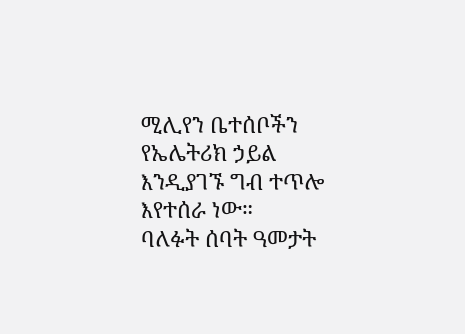ሚሊየን ቤተሰቦችን የኤሌትሪክ ኃይል እንዲያገኙ ግብ ተጥሎ እየተሰራ ነው።
ባለፉት ሰባት ዓመታት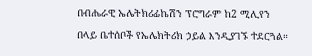በብሔራዊ ኤሌትክሪፊኬሽን ፕሮግራም ከ2 ሚሊየን በላይ ቤተሰቦች የኤሌክትሪክ ኃይል እንዲያገኙ ተደርጓል።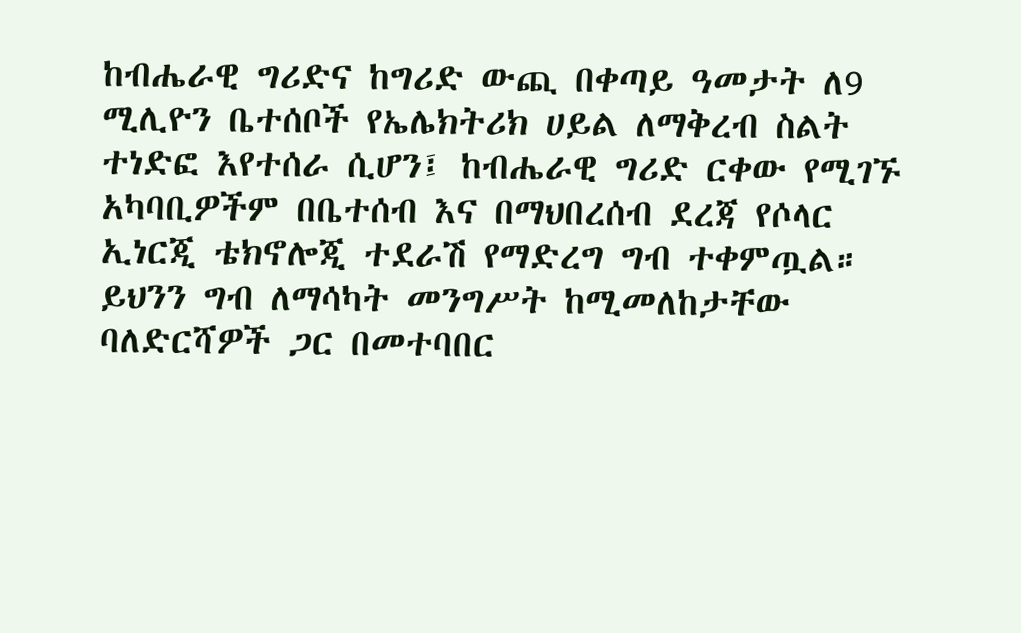ከብሔራዊ ግሪድና ከግሪድ ውጪ በቀጣይ ዓመታት ለ9 ሚሊዮን ቤተሰቦች የኤሌክትሪክ ሀይል ለማቅረብ ስልት ተነድፎ እየተሰራ ሲሆን፤ ከብሔራዊ ግሪድ ርቀው የሚገኙ አካባቢዎችም በቤተሰብ እና በማህበረሰብ ደረጃ የሶላር ኢነርጂ ቴክኖሎጂ ተደራሽ የማድረግ ግብ ተቀምጧል።
ይህንን ግብ ለማሳካት መንግሥት ከሚመለከታቸው ባለድርሻዎች ጋር በመተባበር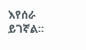እየሰራ ይገኛል።